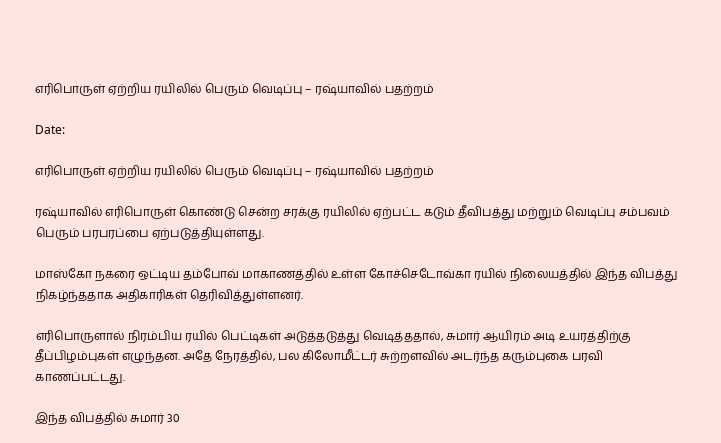எரிபொருள் ஏற்றிய ரயிலில் பெரும் வெடிப்பு – ரஷ்யாவில் பதற்றம்

Date:

எரிபொருள் ஏற்றிய ரயிலில் பெரும் வெடிப்பு – ரஷ்யாவில் பதற்றம்

ரஷ்யாவில் எரிபொருள் கொண்டு சென்ற சரக்கு ரயிலில் ஏற்பட்ட கடும் தீவிபத்து மற்றும் வெடிப்பு சம்பவம் பெரும் பரபரப்பை ஏற்படுத்தியுள்ளது.

மாஸ்கோ நகரை ஒட்டிய தம்போவ் மாகாணத்தில் உள்ள கோச்செடோவ்கா ரயில் நிலையத்தில் இந்த விபத்து நிகழ்ந்ததாக அதிகாரிகள் தெரிவித்துள்ளனர்.

எரிபொருளால் நிரம்பிய ரயில் பெட்டிகள் அடுத்தடுத்து வெடித்ததால், சுமார் ஆயிரம் அடி உயரத்திற்கு தீப்பிழம்புகள் எழுந்தன. அதே நேரத்தில், பல கிலோமீட்டர் சுற்றளவில் அடர்ந்த கரும்புகை பரவி காணப்பட்டது.

இந்த விபத்தில் சுமார் 30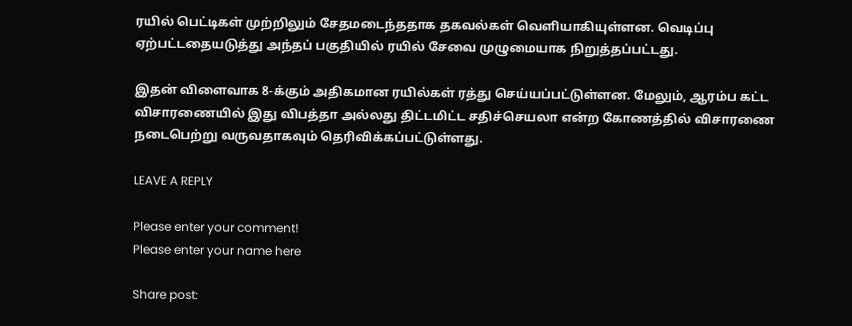ரயில் பெட்டிகள் முற்றிலும் சேதமடைந்ததாக தகவல்கள் வெளியாகியுள்ளன. வெடிப்பு ஏற்பட்டதையடுத்து அந்தப் பகுதியில் ரயில் சேவை முழுமையாக நிறுத்தப்பட்டது.

இதன் விளைவாக 8-க்கும் அதிகமான ரயில்கள் ரத்து செய்யப்பட்டுள்ளன. மேலும், ஆரம்ப கட்ட விசாரணையில் இது விபத்தா அல்லது திட்டமிட்ட சதிச்செயலா என்ற கோணத்தில் விசாரணை நடைபெற்று வருவதாகவும் தெரிவிக்கப்பட்டுள்ளது.

LEAVE A REPLY

Please enter your comment!
Please enter your name here

Share post: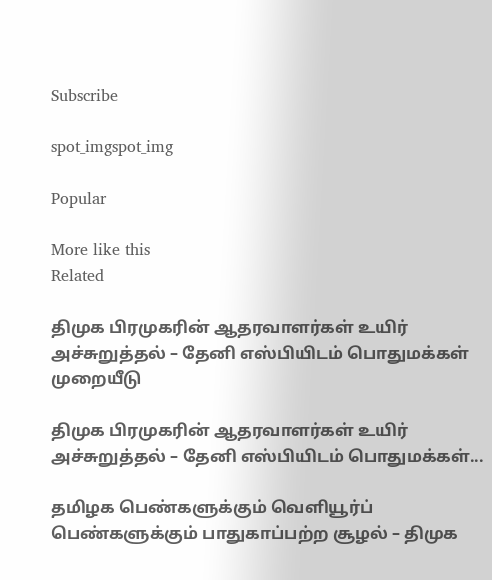Subscribe

spot_imgspot_img

Popular

More like this
Related

திமுக பிரமுகரின் ஆதரவாளர்கள் உயிர் அச்சுறுத்தல் – தேனி எஸ்பியிடம் பொதுமக்கள் முறையீடு

திமுக பிரமுகரின் ஆதரவாளர்கள் உயிர் அச்சுறுத்தல் – தேனி எஸ்பியிடம் பொதுமக்கள்...

தமிழக பெண்களுக்கும் வெளியூர்ப் பெண்களுக்கும் பாதுகாப்பற்ற சூழல் – திமுக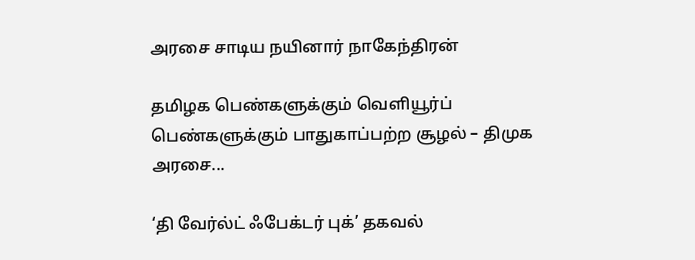அரசை சாடிய நயினார் நாகேந்திரன்

தமிழக பெண்களுக்கும் வெளியூர்ப் பெண்களுக்கும் பாதுகாப்பற்ற சூழல் – திமுக அரசை...

‘தி வேர்ல்ட் ஃபேக்டர் புக்’ தகவல்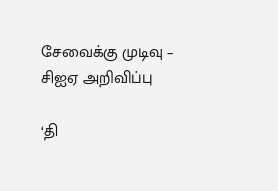சேவைக்கு முடிவு – சிஐஏ அறிவிப்பு

‘தி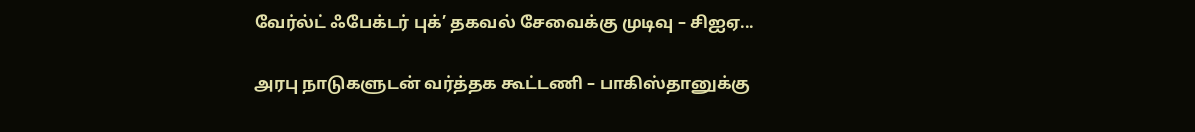வேர்ல்ட் ஃபேக்டர் புக்’ தகவல் சேவைக்கு முடிவு – சிஐஏ...

அரபு நாடுகளுடன் வர்த்தக கூட்டணி – பாகிஸ்தானுக்கு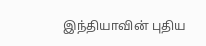இந்தியாவின் புதிய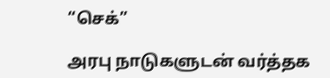“செக்”

அரபு நாடுகளுடன் வர்த்தக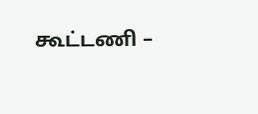கூட்டணி –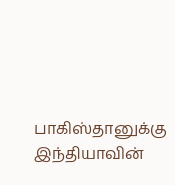பாகிஸ்தானுக்கு இந்தியாவின்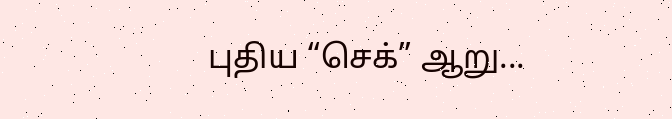புதிய “செக்” ஆறு...